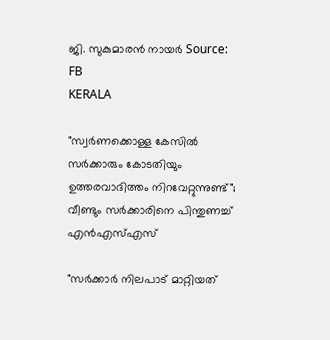ജി. സുകുമാരൻ നായർ Source: FB
KERALA

"സ്വര്‍ണക്കൊള്ള കേസില്‍ സര്‍ക്കാരും കോടതിയും ഉത്തരവാദിത്തം നിറവേറ്റുന്നുണ്ട്"; വീണ്ടും സര്‍ക്കാരിനെ പിന്തുണച്ച് എന്‍എസ്എസ്

"സര്‍ക്കാര്‍ നിലപാട് മാറ്റിയത്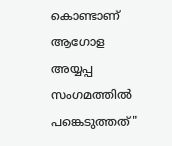കൊണ്ടാണ് ആഗോള അയ്യപ്പ സംഗമത്തില്‍ പങ്കെടുത്തത്"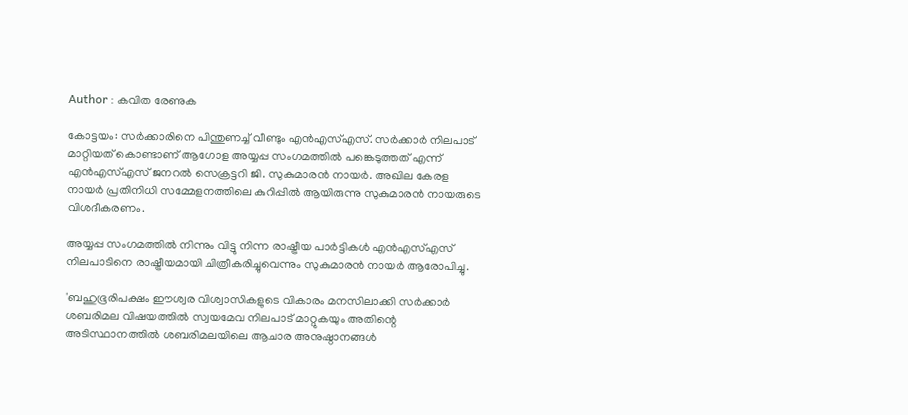Author : കവിത രേണുക

കോട്ടയം: സര്‍ക്കാരിനെ പിന്തുണച്ച് വീണ്ടും എന്‍എസ്എസ്. സര്‍ക്കാര്‍ നിലപാട് മാറ്റിയത് കൊണ്ടാണ് ആഗോള അയ്യപ്പ സംഗമത്തില്‍ പങ്കെടുത്തത് എന്ന് എന്‍എസ്എസ് ജനറല്‍ സെക്രട്ടറി ജി. സുകുമാരന്‍ നായര്‍. അഖില കേരള നായര്‍ പ്രതിനിധി സമ്മേളനത്തിലെ കുറിപ്പില്‍ ആയിരുന്നു സുകുമാരന്‍ നായരുടെ വിശദീകരണം.

അയ്യപ്പ സംഗമത്തില്‍ നിന്നും വിട്ടു നിന്ന രാഷ്ട്രീയ പാര്‍ട്ടികള്‍ എന്‍എസ്എസ് നിലപാടിനെ രാഷ്ട്രീയമായി ചിത്രീകരിച്ചുവെന്നും സുകുമാരന്‍ നായര്‍ ആരോപിച്ചു.

'ബഹുഭൂരിപക്ഷം ഈശ്വര വിശ്വാസികളുടെ വികാരം മനസിലാക്കി സര്‍ക്കാര്‍ ശബരിമല വിഷയത്തില്‍ സ്വയമേവ നിലപാട് മാറ്റുകയും അതിന്റെ അടിസ്ഥാനത്തില്‍ ശബരിമലയിലെ ആചാര അനുഷ്ഠാനങ്ങള്‍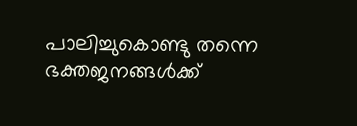പാലിച്ചുകൊണ്ടു തന്നെ ഭക്തജനങ്ങള്‍ക്ക്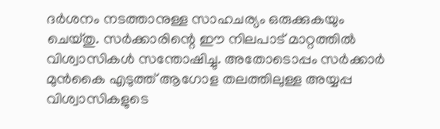ദര്‍ശനം നടത്താനുള്ള സാഹചര്യം ഒരുക്കുകയും ചെയ്തു. സര്‍ക്കാരിന്റെ ഈ നിലപാട് മാറ്റത്തില്‍ വിശ്വാസികള്‍ സന്തോഷിച്ചു. അതോടൊപ്പം സര്‍ക്കാര്‍ മുന്‍കൈ എടുത്ത് ആഗോള തലത്തിലുള്ള അയ്യപ്പ വിശ്വാസികളുടെ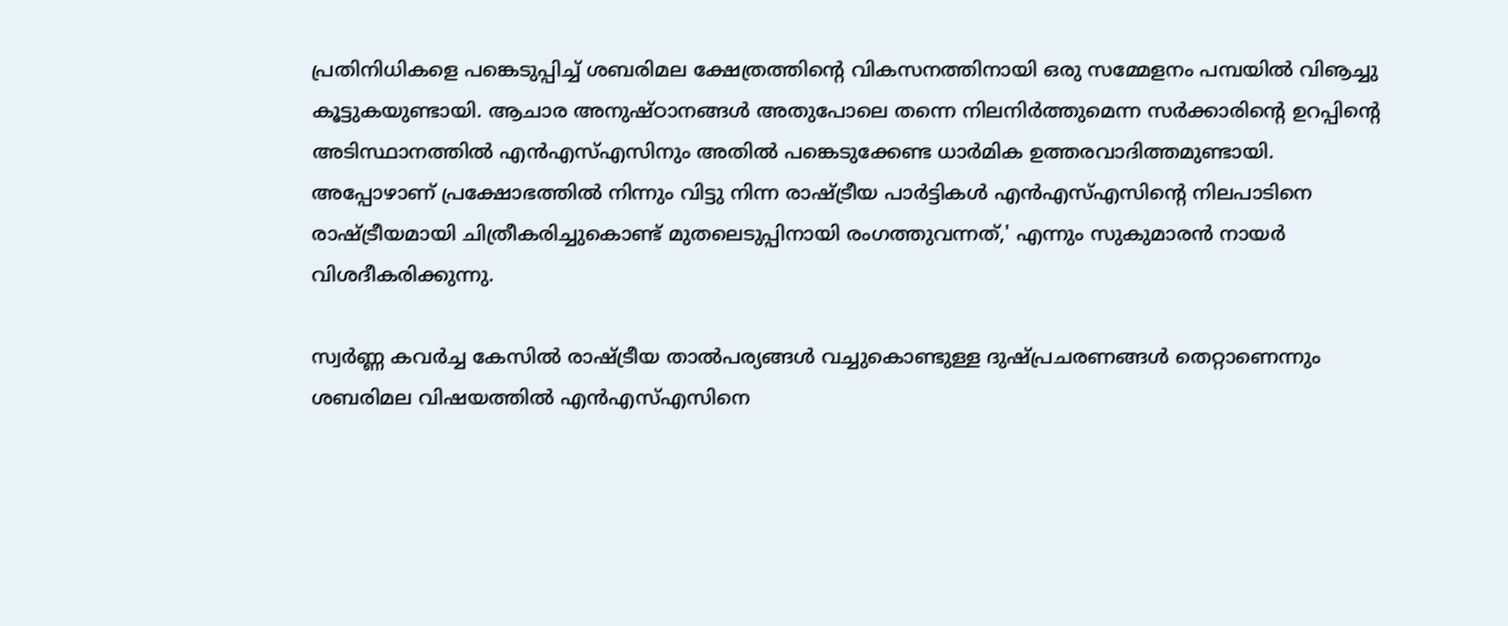പ്രതിനിധികളെ പങ്കെടുപ്പിച്ച് ശബരിമല ക്ഷേത്രത്തിന്റെ വികസനത്തിനായി ഒരു സമ്മേളനം പമ്പയില്‍ വിൡച്ചു കൂട്ടുകയുണ്ടായി. ആചാര അനുഷ്ഠാനങ്ങള്‍ അതുപോലെ തന്നെ നിലനിര്‍ത്തുമെന്ന സര്‍ക്കാരിന്റെ ഉറപ്പിന്റെ അടിസ്ഥാനത്തില്‍ എന്‍എസ്എസിനും അതില്‍ പങ്കെടുക്കേണ്ട ധാര്‍മിക ഉത്തരവാദിത്തമുണ്ടായി. അപ്പോഴാണ് പ്രക്ഷോഭത്തില്‍ നിന്നും വിട്ടു നിന്ന രാഷ്ട്രീയ പാര്‍ട്ടികള്‍ എന്‍എസ്എസിന്റെ നിലപാടിനെ രാഷ്ട്രീയമായി ചിത്രീകരിച്ചുകൊണ്ട് മുതലെടുപ്പിനായി രംഗത്തുവന്നത്,' എന്നും സുകുമാരന്‍ നായര്‍ വിശദീകരിക്കുന്നു.

സ്വര്‍ണ്ണ കവര്‍ച്ച കേസില്‍ രാഷ്ട്രീയ താല്‍പര്യങ്ങള്‍ വച്ചുകൊണ്ടുള്ള ദുഷ്പ്രചരണങ്ങള്‍ തെറ്റാണെന്നും ശബരിമല വിഷയത്തില്‍ എന്‍എസ്എസിനെ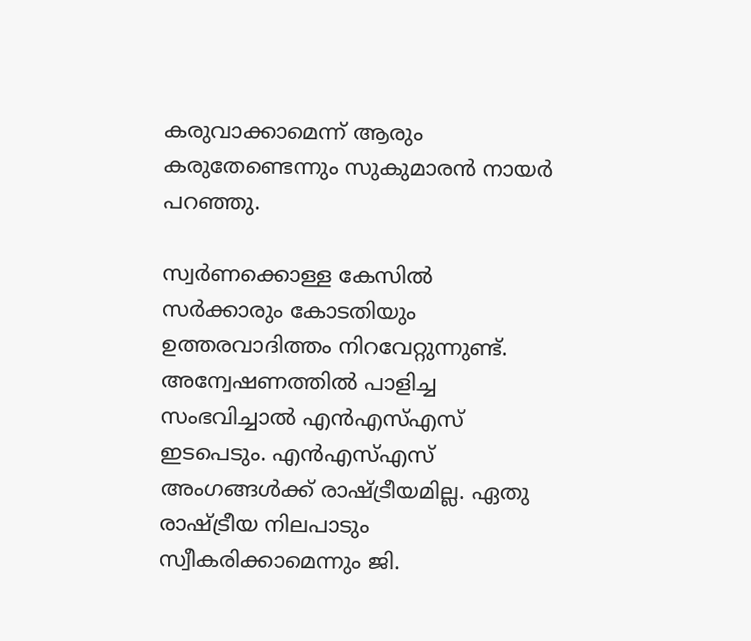കരുവാക്കാമെന്ന് ആരും കരുതേണ്ടെന്നും സുകുമാരന്‍ നായര്‍ പറഞ്ഞു.

സ്വര്‍ണക്കൊള്ള കേസില്‍ സര്‍ക്കാരും കോടതിയും ഉത്തരവാദിത്തം നിറവേറ്റുന്നുണ്ട്. അന്വേഷണത്തില്‍ പാളിച്ച സംഭവിച്ചാല്‍ എന്‍എസ്എസ് ഇടപെടും. എന്‍എസ്എസ് അംഗങ്ങള്‍ക്ക് രാഷ്ട്രീയമില്ല. ഏതു രാഷ്ട്രീയ നിലപാടും സ്വീകരിക്കാമെന്നും ജി.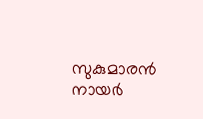സുകുമാരന്‍ നായര്‍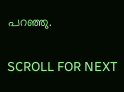പറഞ്ഞു.

SCROLL FOR NEXT